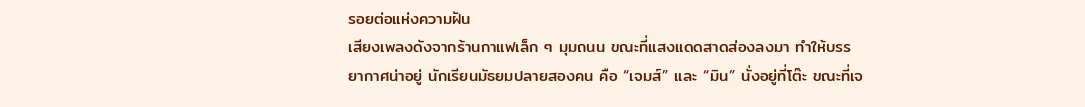รอยต่อแห่งความฝัน
เสียงเพลงดังจากร้านกาแฟเล็ก ๆ มุมถนน ขณะที่แสงแดดสาดส่องลงมา ทำให้บรรยากาศน่าอยู่ นักเรียนมัธยมปลายสองคน คือ “เจมส์” และ “มิน” นั่งอยู่ที่โต๊ะ ขณะที่เจ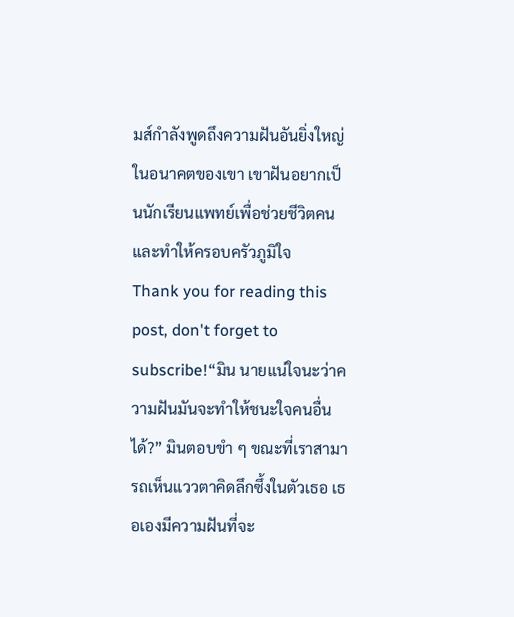มส์กำลังพูดถึงความฝันอันยิ่งใหญ่ในอนาคตของเขา เขาฝันอยากเป็นนักเรียนแพทย์เพื่อช่วยชีวิตคนและทำให้ครอบครัวภูมิใจ
Thank you for reading this post, don't forget to subscribe!“มิน นายแน่ใจนะว่าความฝันมันจะทำให้ชนะใจคนอื่นได้?” มินตอบขำ ๆ ขณะที่เราสามารถเห็นแววตาคิดลึกซึ้งในตัวเธอ เธอเองมีความฝันที่จะ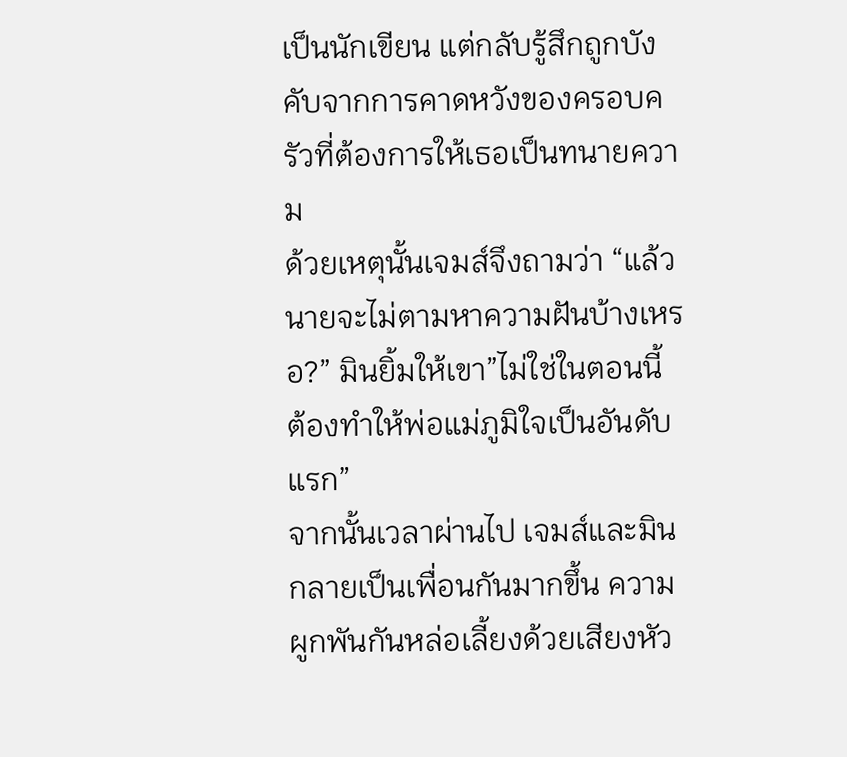เป็นนักเขียน แต่กลับรู้สึกถูกบังคับจากการคาดหวังของครอบครัวที่ต้องการให้เธอเป็นทนายความ
ด้วยเหตุนั้นเจมส์จึงถามว่า “แล้วนายจะไม่ตามหาความฝันบ้างเหรอ?” มินยิ้มให้เขา”ไม่ใช่ในตอนนี้ ต้องทำให้พ่อแม่ภูมิใจเป็นอันดับแรก”
จากนั้นเวลาผ่านไป เจมส์และมินกลายเป็นเพื่อนกันมากขึ้น ความผูกพันกันหล่อเลี้ยงด้วยเสียงหัว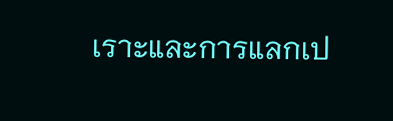เราะและการแลกเป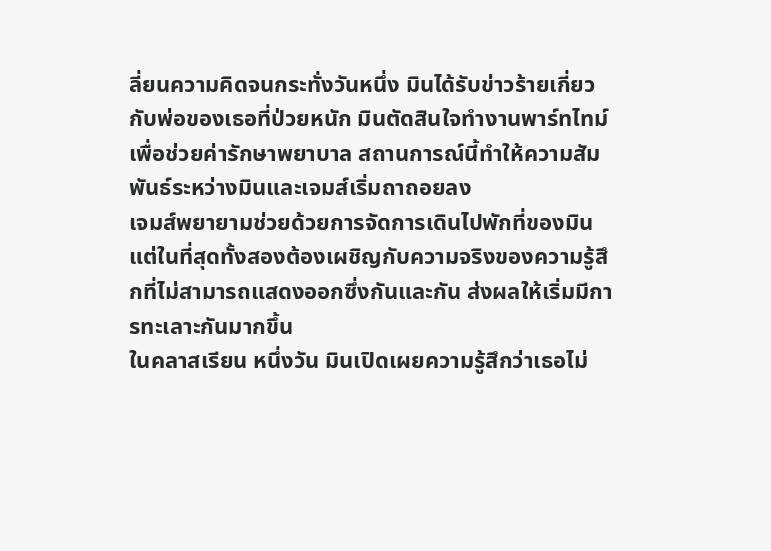ลี่ยนความคิดจนกระทั่งวันหนึ่ง มินได้รับข่าวร้ายเกี่ยวกับพ่อของเธอที่ป่วยหนัก มินตัดสินใจทำงานพาร์ทไทม์เพื่อช่วยค่ารักษาพยาบาล สถานการณ์นี้ทำให้ความสัมพันธ์ระหว่างมินและเจมส์เริ่มถาถอยลง
เจมส์พยายามช่วยด้วยการจัดการเดินไปพักที่ของมิน แต่ในที่สุดทั้งสองต้องเผชิญกับความจริงของความรู้สึกที่ไม่สามารถแสดงออกซึ่งกันและกัน ส่งผลให้เริ่มมีการทะเลาะกันมากขึ้น
ในคลาสเรียน หนึ่งวัน มินเปิดเผยความรู้สึกว่าเธอไม่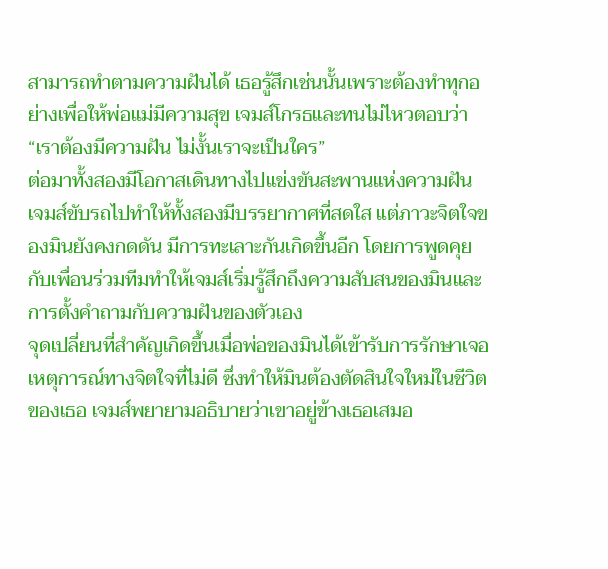สามารถทำตามความฝันได้ เธอรู้สึกเช่นนั้นเพราะต้องทำทุกอย่างเพื่อให้พ่อแม่มีความสุข เจมส์โกรธและทนไม่ไหวตอบว่า “เราต้องมีความฝัน ไม่งั้นเราจะเป็นใคร”
ต่อมาทั้งสองมีโอกาสเดินทางไปแข่งขันสะพานแห่งความฝัน เจมส์ขับรถไปทำให้ทั้งสองมีบรรยากาศที่สดใส แต่ภาวะจิตใจของมินยังคงกดดัน มีการทะเลาะกันเกิดขึ้นอีก โดยการพูดคุยกับเพื่อนร่วมทีมทำให้เจมส์เริ่มรู้สึกถึงความสับสนของมินและการตั้งคำถามกับความฝันของตัวเอง
จุดเปลี่ยนที่สำคัญเกิดขึ้นเมื่อพ่อของมินได้เข้ารับการรักษาเจอเหตุการณ์ทางจิตใจที่ไม่ดี ซึ่งทำให้มินต้องตัดสินใจใหม่ในชีวิตของเธอ เจมส์พยายามอธิบายว่าเขาอยู่ข้างเธอเสมอ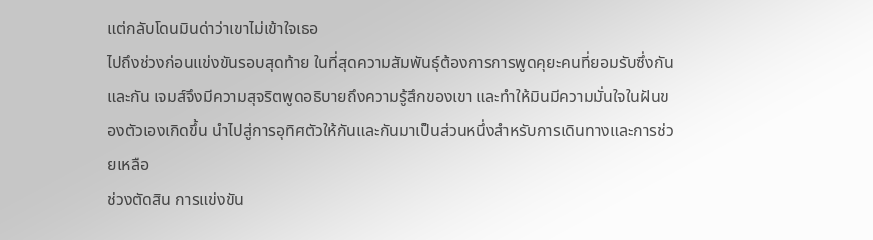แต่กลับโดนมินด่าว่าเขาไม่เข้าใจเธอ
ไปถึงช่วงก่อนแข่งขันรอบสุดท้าย ในที่สุดความสัมพันธุ์ต้องการการพูดคุยะคนที่ยอมรับซึ่งกันและกัน เจมส์จึงมีความสุจริตพูดอธิบายถึงความรู้สึกของเขา และทำให้มินมีความมั่นใจในฝันของตัวเองเกิดขึ้น นำไปสู่การอุทิศตัวให้กันและกันมาเป็นส่วนหนึ่งสำหรับการเดินทางและการช่วยเหลือ
ช่วงตัดสิน การแข่งขัน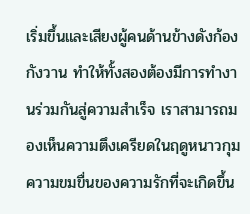เริ่มขึ้นและเสียงผู้คนด้านข้างดังก้องกังวาน ทำให้ทั้งสองต้องมีการทำงานร่วมกันสู่ความสำเร็จ เราสามารถมองเห็นความตึงเครียดในฤดูหนาวกุมความขมขื่นของความรักที่จะเกิดขึ้น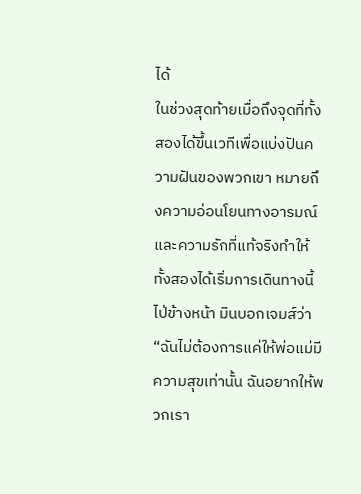ได้
ในช่วงสุดท้ายเมื่อถึงจุดที่ทั้งสองได้ขึ้นเวทีเพื่อแบ่งปันความฝันของพวกเขา หมายถึงความอ่อนโยนทางอารมณ์และความรักที่แท้จริงทำให้ทั้งสองได้เริ่มการเดินทางนี้ไป่ข้างหน้า มินบอกเจมส์ว่า “ฉันไม่ต้องการแค่ให้พ่อแม่มีความสุขเท่านั้น ฉันอยากให้พวกเรา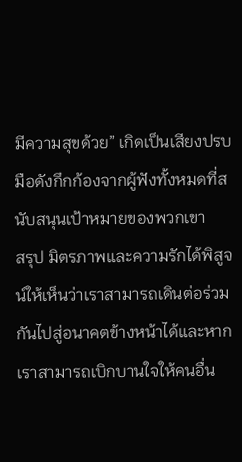มีความสุขด้วย” เกิดเป็นเสียงปรบมือดังกึกก้องจากผู้ฟังทั้งหมดที่สนับสนุนเป้าหมายของพวกเขา
สรุป มิตรภาพและความรักได้พิสูจน์ให้เห็นว่าเราสามารถเดินต่อร่วมกันไปสู่อนาคตข้างหน้าได้และหากเราสามารถเบิกบานใจให้คนอื่น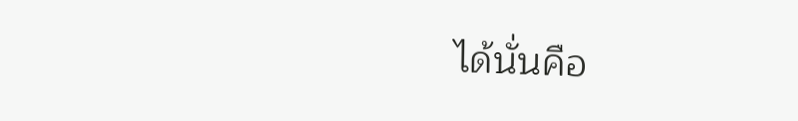ได้นั่นคือ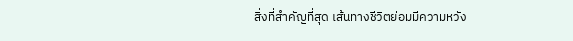สิ่งที่สำคัญที่สุด เส้นทางชีวิตย่อมมีความหวัง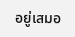อยู่เสมอ